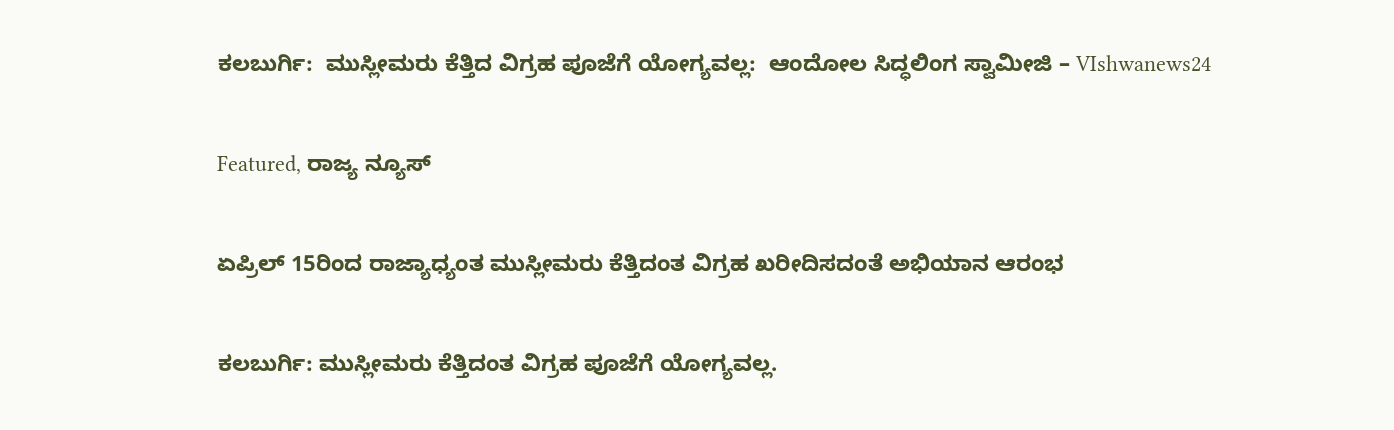ಕಲಬುರ್ಗಿ:  ಮುಸ್ಲೀಮರು ಕೆತ್ತಿದ ವಿಗ್ರಹ ಪೂಜೆಗೆ ಯೋಗ್ಯವಲ್ಲ:  ಆಂದೋಲ ಸಿದ್ಧಲಿಂಗ ಸ್ವಾಮೀಜಿ – VIshwanews24

Featured, ರಾಜ್ಯ ನ್ಯೂಸ್

ಏಪ್ರಿಲ್ 15ರಿಂದ ರಾಜ್ಯಾಧ್ಯಂತ ಮುಸ್ಲೀಮರು ಕೆತ್ತಿದಂತ ವಿಗ್ರಹ ಖರೀದಿಸದಂತೆ ಅಭಿಯಾನ ಆರಂಭ

ಕಲಬುರ್ಗಿ: ಮುಸ್ಲೀಮರು ಕೆತ್ತಿದಂತ ವಿಗ್ರಹ ಪೂಜೆಗೆ ಯೋಗ್ಯವಲ್ಲ.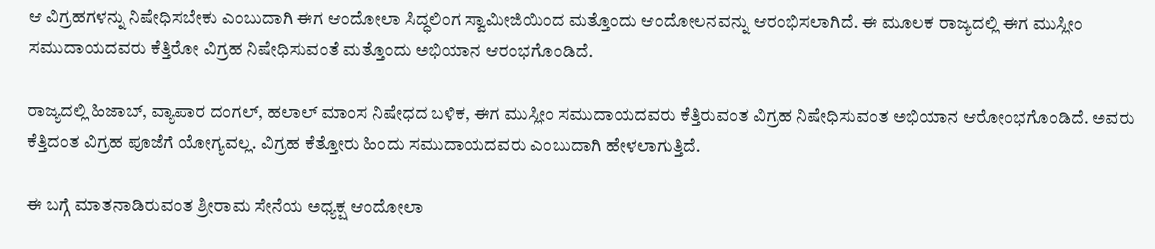ಆ ವಿಗ್ರಹಗಳನ್ನು ನಿಷೇಧಿಸಬೇಕು ಎಂಬುದಾಗಿ ಈಗ ಆಂದೋಲಾ ಸಿದ್ಧಲಿಂಗ ಸ್ವಾಮೀಜಿಯಿಂದ ಮತ್ತೊಂದು ಆಂದೋಲನವನ್ನು ಆರಂಭಿಸಲಾಗಿದೆ. ಈ ಮೂಲಕ ರಾಜ್ಯದಲ್ಲಿ ಈಗ ಮುಸ್ಲೀಂ ಸಮುದಾಯದವರು ಕೆತ್ತಿರೋ ವಿಗ್ರಹ ನಿಷೇಧಿಸುವಂತೆ ಮತ್ತೊಂದು ಅಭಿಯಾನ ಆರಂಭಗೊಂಡಿದೆ.

ರಾಜ್ಯದಲ್ಲಿ ಹಿಜಾಬ್, ವ್ಯಾಪಾರ ದಂಗಲ್, ಹಲಾಲ್ ಮಾಂಸ ನಿಷೇಧದ ಬಳಿಕ, ಈಗ ಮುಸ್ಲೀಂ ಸಮುದಾಯದವರು ಕೆತ್ತಿರುವಂತ ವಿಗ್ರಹ ನಿಷೇಧಿಸುವಂತ ಅಭಿಯಾನ ಆರೋಂಭಗೊಂಡಿದೆ. ಅವರು ಕೆತ್ತಿದಂತ ವಿಗ್ರಹ ಪೂಜೆಗೆ ಯೋಗ್ಯವಲ್ಲ. ವಿಗ್ರಹ ಕೆತ್ತೋರು ಹಿಂದು ಸಮುದಾಯದವರು ಎಂಬುದಾಗಿ ಹೇಳಲಾಗುತ್ತಿದೆ.

ಈ ಬಗ್ಗೆ ಮಾತನಾಡಿರುವಂತ ಶ್ರೀರಾಮ ಸೇನೆಯ ಅಧ್ಯಕ್ಷ ಆಂದೋಲಾ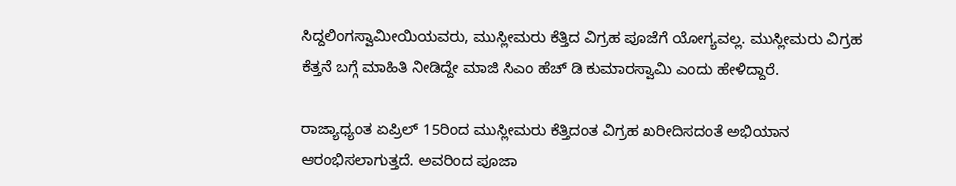ಸಿದ್ದಲಿಂಗಸ್ವಾಮೀಯಿಯವರು, ಮುಸ್ಲೀಮರು ಕೆತ್ತಿದ ವಿಗ್ರಹ ಪೂಜೆಗೆ ಯೋಗ್ಯವಲ್ಲ. ಮುಸ್ಲೀಮರು ವಿಗ್ರಹ ಕೆತ್ತನೆ ಬಗ್ಗೆ ಮಾಹಿತಿ ನೀಡಿದ್ದೇ ಮಾಜಿ ಸಿಎಂ ಹೆಚ್ ಡಿ ಕುಮಾರಸ್ವಾಮಿ ಎಂದು ಹೇಳಿದ್ದಾರೆ.

ರಾಜ್ಯಾಧ್ಯಂತ ಏಪ್ರಿಲ್ 15ರಿಂದ ಮುಸ್ಲೀಮರು ಕೆತ್ತಿದಂತ ವಿಗ್ರಹ ಖರೀದಿಸದಂತೆ ಅಭಿಯಾನ ಆರಂಭಿಸಲಾಗುತ್ತದೆ. ಅವರಿಂದ ಪೂಜಾ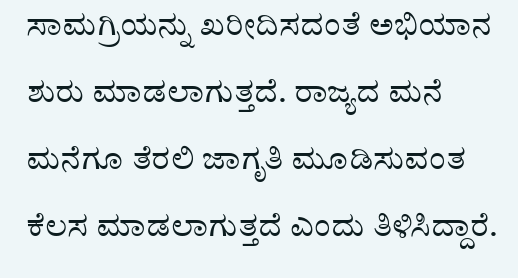ಸಾಮಗ್ರಿಯನ್ನು ಖರೀದಿಸದಂತೆ ಅಭಿಯಾನ ಶುರು ಮಾಡಲಾಗುತ್ತದೆ. ರಾಜ್ಯದ ಮನೆ ಮನೆಗೂ ತೆರಲಿ ಜಾಗೃತಿ ಮೂಡಿಸುವಂತ ಕೆಲಸ ಮಾಡಲಾಗುತ್ತದೆ ಎಂದು ತಿಳಿಸಿದ್ದಾರೆ.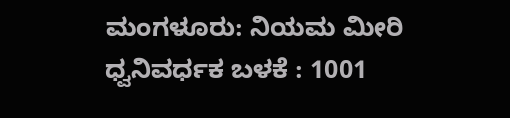ಮಂಗಳೂರು: ನಿಯಮ ಮೀರಿ ಧ್ವನಿವರ್ಧಕ ಬಳಕೆ : 1001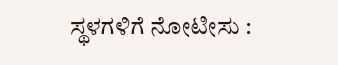ಸ್ಥಳಗಳಿಗೆ ನೋಟೀಸು :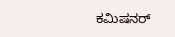ಕಮಿಷನರ್‌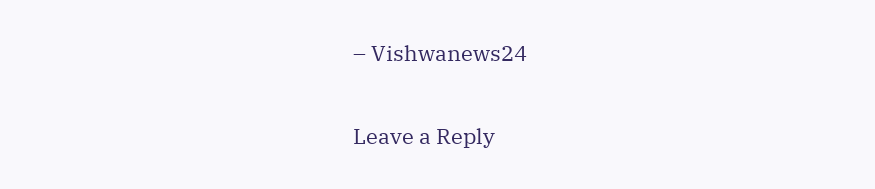– Vishwanews24

Leave a Reply